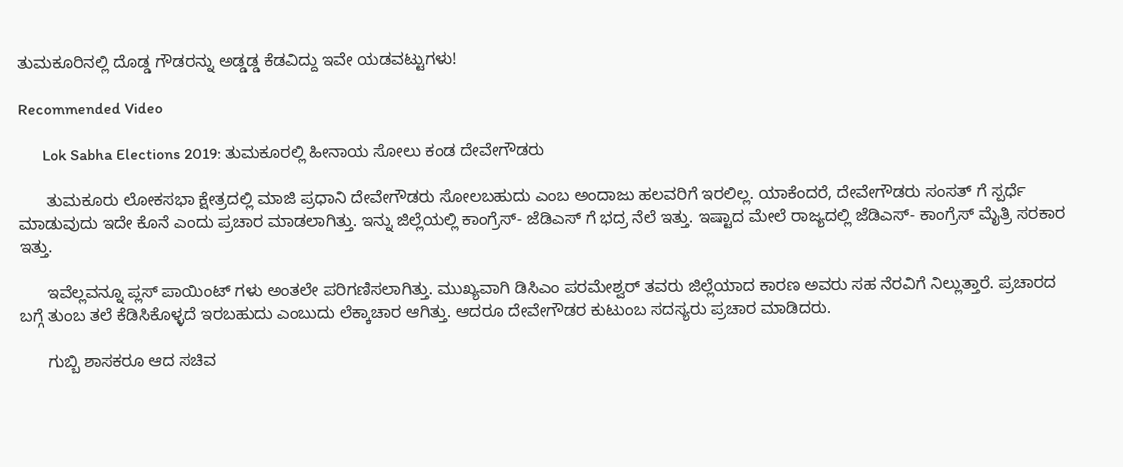ತುಮಕೂರಿನಲ್ಲಿ ದೊಡ್ಡ ಗೌಡರನ್ನು ಅಡ್ಡಡ್ಡ ಕೆಡವಿದ್ದು ಇವೇ ಯಡವಟ್ಟುಗಳು!

Recommended Video

      Lok Sabha Elections 2019: ತುಮಕೂರಲ್ಲಿ ಹೀನಾಯ ಸೋಲು ಕಂಡ ದೇವೇಗೌಡರು

      ತುಮಕೂರು ಲೋಕಸಭಾ ಕ್ಷೇತ್ರದಲ್ಲಿ ಮಾಜಿ ಪ್ರಧಾನಿ ದೇವೇಗೌಡರು ಸೋಲಬಹುದು ಎಂಬ ಅಂದಾಜು ಹಲವರಿಗೆ ಇರಲಿಲ್ಲ. ಯಾಕೆಂದರೆ, ದೇವೇಗೌಡರು ಸಂಸತ್ ಗೆ ಸ್ಪರ್ಧೆ ಮಾಡುವುದು ಇದೇ ಕೊನೆ ಎಂದು ಪ್ರಚಾರ ಮಾಡಲಾಗಿತ್ತು. ಇನ್ನು ಜಿಲ್ಲೆಯಲ್ಲಿ ಕಾಂಗ್ರೆಸ್- ಜೆಡಿಎಸ್ ಗೆ ಭದ್ರ ನೆಲೆ ಇತ್ತು. ಇಷ್ಟಾದ ಮೇಲೆ ರಾಜ್ಯದಲ್ಲಿ ಜೆಡಿಎಸ್- ಕಾಂಗ್ರೆಸ್ ಮೈತ್ರಿ ಸರಕಾರ ಇತ್ತು.

      ಇವೆಲ್ಲವನ್ನೂ ಪ್ಲಸ್ ಪಾಯಿಂಟ್ ಗಳು ಅಂತಲೇ ಪರಿಗಣಿಸಲಾಗಿತ್ತು. ಮುಖ್ಯವಾಗಿ ಡಿಸಿಎಂ ಪರಮೇಶ್ವರ್ ತವರು ಜಿಲ್ಲೆಯಾದ ಕಾರಣ ಅವರು ಸಹ ನೆರವಿಗೆ ನಿಲ್ಲುತ್ತಾರೆ. ಪ್ರಚಾರದ ಬಗ್ಗೆ ತುಂಬ ತಲೆ ಕೆಡಿಸಿಕೊಳ್ಳದೆ ಇರಬಹುದು ಎಂಬುದು ಲೆಕ್ಕಾಚಾರ ಆಗಿತ್ತು. ಆದರೂ ದೇವೇಗೌಡರ ಕುಟುಂಬ ಸದಸ್ಯರು ಪ್ರಚಾರ ಮಾಡಿದರು.

      ಗುಬ್ಬಿ ಶಾಸಕರೂ ಆದ ಸಚಿವ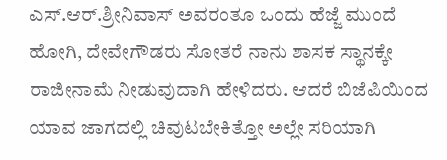ಎಸ್.ಆರ್.ಶ್ರೀನಿವಾಸ್ ಅವರಂತೂ ಒಂದು ಹೆಜ್ಜೆ ಮುಂದೆ ಹೋಗಿ, ದೇವೇಗೌಡರು ಸೋತರೆ ನಾನು ಶಾಸಕ ಸ್ಥಾನಕ್ಕೇ ರಾಜೀನಾಮೆ ನೀಡುವುದಾಗಿ ಹೇಳಿದರು. ಆದರೆ ಬಿಜೆಪಿಯಿಂದ ಯಾವ ಜಾಗದಲ್ಲಿ ಚಿವುಟಬೇಕಿತ್ತೋ ಅಲ್ಲೇ ಸರಿಯಾಗಿ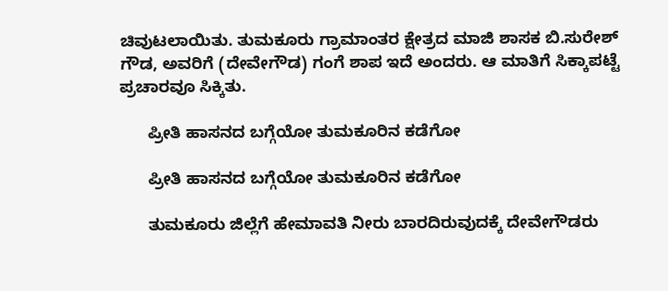ಚಿವುಟಲಾಯಿತು. ತುಮಕೂರು ಗ್ರಾಮಾಂತರ ಕ್ಷೇತ್ರದ ಮಾಜಿ ಶಾಸಕ ಬಿ.ಸುರೇಶ್ ಗೌಡ, ಅವರಿಗೆ (ದೇವೇಗೌಡ) ಗಂಗೆ ಶಾಪ ಇದೆ ಅಂದರು. ಆ ಮಾತಿಗೆ ಸಿಕ್ಕಾಪಟ್ಟೆ ಪ್ರಚಾರವೂ ಸಿಕ್ಕಿತು.

      ಪ್ರೀತಿ ಹಾಸನದ ಬಗ್ಗೆಯೋ ತುಮಕೂರಿನ ಕಡೆಗೋ

      ಪ್ರೀತಿ ಹಾಸನದ ಬಗ್ಗೆಯೋ ತುಮಕೂರಿನ ಕಡೆಗೋ

      ತುಮಕೂರು ಜಿಲ್ಲೆಗೆ ಹೇಮಾವತಿ ನೀರು ಬಾರದಿರುವುದಕ್ಕೆ ದೇವೇಗೌಡರು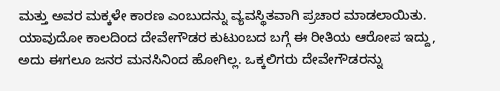ಮತ್ತು ಅವರ ಮಕ್ಕಳೇ ಕಾರಣ ಎಂಬುದನ್ನು ವ್ಯವಸ್ಥಿತವಾಗಿ ಪ್ರಚಾರ ಮಾಡಲಾಯಿತು. ಯಾವುದೋ ಕಾಲದಿಂದ ದೇವೇಗೌಡರ ಕುಟುಂಬದ ಬಗ್ಗೆ ಈ ರೀತಿಯ ಆರೋಪ ಇದ್ದು, ಅದು ಈಗಲೂ ಜನರ ಮನಸಿನಿಂದ ಹೋಗಿಲ್ಲ. ಒಕ್ಕಲಿಗರು ದೇವೇಗೌಡರನ್ನು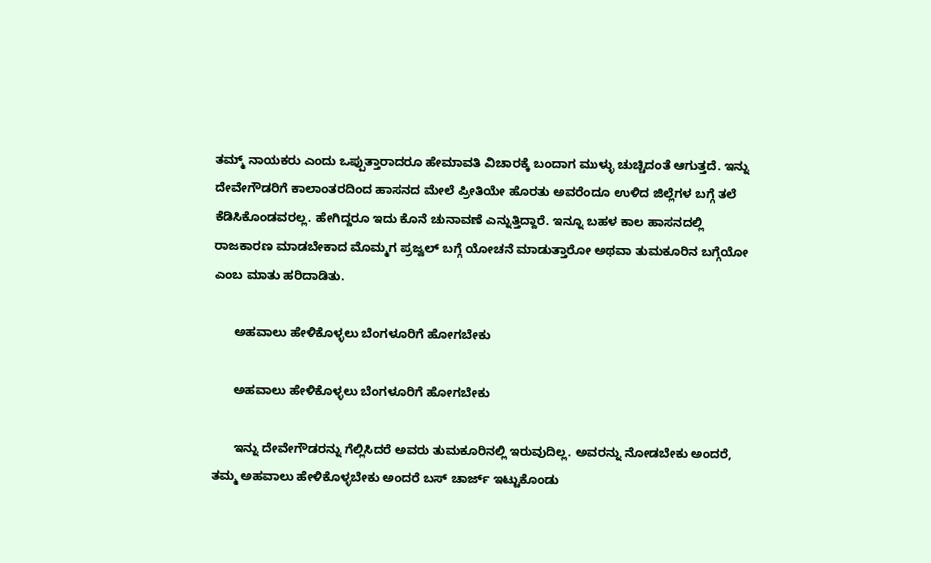ತಮ್ಮ್ ನಾಯಕರು ಎಂದು ಒಪ್ಪುತ್ತಾರಾದರೂ ಹೇಮಾವತಿ ವಿಚಾರಕ್ಕೆ ಬಂದಾಗ ಮುಳ್ಳು ಚುಚ್ಚಿದಂತೆ ಆಗುತ್ತದೆ. ಇನ್ನು ದೇವೇಗೌಡರಿಗೆ ಕಾಲಾಂತರದಿಂದ ಹಾಸನದ ಮೇಲೆ ಪ್ರೀತಿಯೇ ಹೊರತು ಅವರೆಂದೂ ಉಳಿದ ಜಿಲ್ಲೆಗಳ ಬಗ್ಗೆ ತಲೆ ಕೆಡಿಸಿಕೊಂಡವರಲ್ಲ. ಹೇಗಿದ್ದರೂ ಇದು ಕೊನೆ ಚುನಾವಣೆ ಎನ್ನುತ್ತಿದ್ದಾರೆ. ಇನ್ನೂ ಬಹಳ ಕಾಲ ಹಾಸನದಲ್ಲಿ ರಾಜಕಾರಣ ಮಾಡಬೇಕಾದ ಮೊಮ್ಮಗ ಪ್ರಜ್ವಲ್ ಬಗ್ಗೆ ಯೋಚನೆ ಮಾಡುತ್ತಾರೋ ಅಥವಾ ತುಮಕೂರಿನ ಬಗ್ಗೆಯೋ ಎಂಬ ಮಾತು ಹರಿದಾಡಿತು.

      ಅಹವಾಲು ಹೇಳಿಕೊಳ್ಳಲು ಬೆಂಗಳೂರಿಗೆ ಹೋಗಬೇಕು

      ಅಹವಾಲು ಹೇಳಿಕೊಳ್ಳಲು ಬೆಂಗಳೂರಿಗೆ ಹೋಗಬೇಕು

      ಇನ್ನು ದೇವೇಗೌಡರನ್ನು ಗೆಲ್ಲಿಸಿದರೆ ಅವರು ತುಮಕೂರಿನಲ್ಲಿ ಇರುವುದಿಲ್ಲ. ಅವರನ್ನು ನೋಡಬೇಕು ಅಂದರೆ, ತಮ್ಮ ಅಹವಾಲು ಹೇಳಿಕೊಳ್ಳಬೇಕು ಅಂದರೆ ಬಸ್ ಚಾರ್ಜ್ ಇಟ್ಟುಕೊಂಡು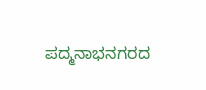ಪದ್ಮನಾಭನಗರದ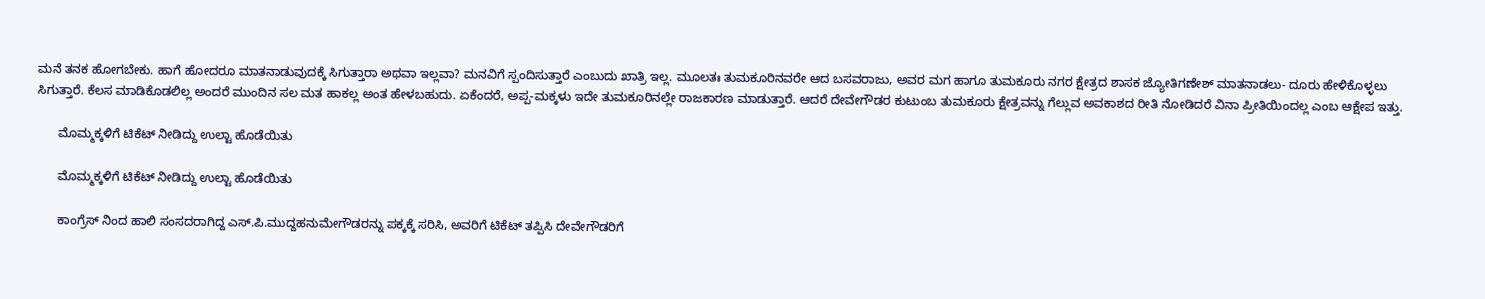ಮನೆ ತನಕ ಹೋಗಬೇಕು. ಹಾಗೆ ಹೋದರೂ ಮಾತನಾಡುವುದಕ್ಕೆ ಸಿಗುತ್ತಾರಾ ಅಥವಾ ಇಲ್ಲವಾ? ಮನವಿಗೆ ಸ್ಪಂದಿಸುತ್ತಾರೆ ಎಂಬುದು ಖಾತ್ರಿ ಇಲ್ಲ. ಮೂಲತಃ ತುಮಕೂರಿನವರೇ ಆದ ಬಸವರಾಜು, ಅವರ ಮಗ ಹಾಗೂ ತುಮಕೂರು ನಗರ ಕ್ಷೇತ್ರದ ಶಾಸಕ ಜ್ಯೋತಿಗಣೇಶ್ ಮಾತನಾಡಲು- ದೂರು ಹೇಳಿಕೊಳ್ಳಲು ಸಿಗುತ್ತಾರೆ. ಕೆಲಸ ಮಾಡಿಕೊಡಲಿಲ್ಲ ಅಂದರೆ ಮುಂದಿನ ಸಲ ಮತ ಹಾಕಲ್ಲ ಅಂತ ಹೇಳಬಹುದು. ಏಕೆಂದರೆ, ಅಪ್ಪ-ಮಕ್ಕಳು ಇದೇ ತುಮಕೂರಿನಲ್ಲೇ ರಾಜಕಾರಣ ಮಾಡುತ್ತಾರೆ. ಆದರೆ ದೇವೇಗೌಡರ ಕುಟುಂಬ ತುಮಕೂರು ಕ್ಷೇತ್ರವನ್ನು ಗೆಲ್ಲುವ ಅವಕಾಶದ ರೀತಿ ನೋಡಿದರೆ ವಿನಾ ಪ್ರೀತಿಯಿಂದಲ್ಲ ಎಂಬ ಆಕ್ಷೇಪ ಇತ್ತು.

      ಮೊಮ್ಮಕ್ಕಳಿಗೆ ಟಿಕೆಟ್ ನೀಡಿದ್ದು ಉಲ್ಟಾ ಹೊಡೆಯಿತು

      ಮೊಮ್ಮಕ್ಕಳಿಗೆ ಟಿಕೆಟ್ ನೀಡಿದ್ದು ಉಲ್ಟಾ ಹೊಡೆಯಿತು

      ಕಾಂಗ್ರೆಸ್ ನಿಂದ ಹಾಲಿ ಸಂಸದರಾಗಿದ್ದ ಎಸ್.ಪಿ.ಮುದ್ದಹನುಮೇಗೌಡರನ್ನು ಪಕ್ಕಕ್ಕೆ ಸರಿಸಿ, ಅವರಿಗೆ ಟಿಕೆಟ್ ತಪ್ಪಿಸಿ ದೇವೇಗೌಡರಿಗೆ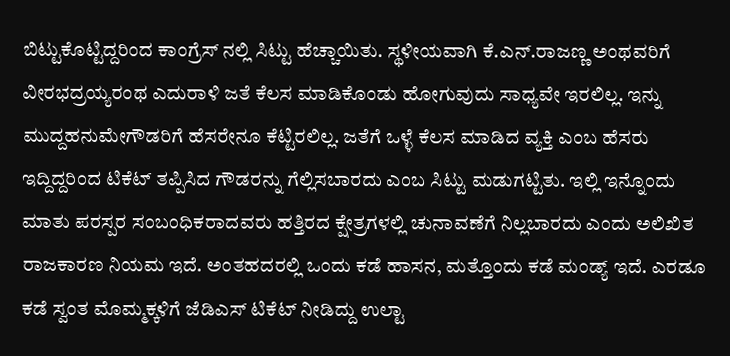ಬಿಟ್ಟುಕೊಟ್ಟಿದ್ದರಿಂದ ಕಾಂಗ್ರೆಸ್ ನಲ್ಲಿ ಸಿಟ್ಟು ಹೆಚ್ಚಾಯಿತು. ಸ್ಥಳೀಯವಾಗಿ ಕೆ.ಎನ್.ರಾಜಣ್ಣ ಅಂಥವರಿಗೆ ವೀರಭದ್ರಯ್ಯರಂಥ ಎದುರಾಳಿ ಜತೆ ಕೆಲಸ ಮಾಡಿಕೊಂಡು ಹೋಗುವುದು ಸಾಧ್ಯವೇ ಇರಲಿಲ್ಲ. ಇನ್ನು ಮುದ್ದಹನುಮೇಗೌಡರಿಗೆ ಹೆಸರೇನೂ ಕೆಟ್ಟಿರಲಿಲ್ಲ. ಜತೆಗೆ ಒಳ್ಳೆ ಕೆಲಸ ಮಾಡಿದ ವ್ಯಕ್ತಿ ಎಂಬ ಹೆಸರು ಇದ್ದಿದ್ದರಿಂದ ಟಿಕೆಟ್ ತಪ್ಪಿಸಿದ ಗೌಡರನ್ನು ಗೆಲ್ಲಿಸಬಾರದು ಎಂಬ ಸಿಟ್ಟು ಮಡುಗಟ್ಟಿತು. ಇಲ್ಲಿ ಇನ್ನೊಂದು ಮಾತು ಪರಸ್ಪರ ಸಂಬಂಧಿಕರಾದವರು ಹತ್ತಿರದ ಕ್ಷೇತ್ರಗಳಲ್ಲಿ ಚುನಾವಣೆಗೆ ನಿಲ್ಲಬಾರದು ಎಂದು ಅಲಿಖಿತ ರಾಜಕಾರಣ ನಿಯಮ ಇದೆ. ಅಂತಹದರಲ್ಲಿ ಒಂದು ಕಡೆ ಹಾಸನ, ಮತ್ತೊಂದು ಕಡೆ ಮಂಡ್ಯ್ ಇದೆ. ಎರಡೂ ಕಡೆ ಸ್ವಂತ ಮೊಮ್ಮಕ್ಕಳಿಗೆ ಜೆಡಿಎಸ್ ಟಿಕೆಟ್ ನೀಡಿದ್ದು ಉಲ್ಟಾ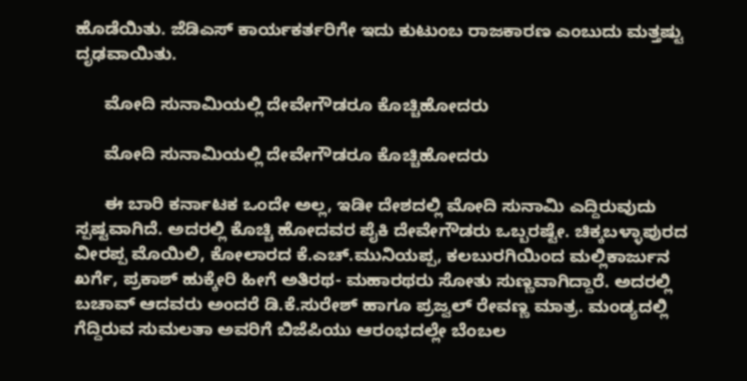ಹೊಡೆಯಿತು. ಜೆಡಿಎಸ್ ಕಾರ್ಯಕರ್ತರಿಗೇ ಇದು ಕುಟುಂಬ ರಾಜಕಾರಣ ಎಂಬುದು ಮತ್ತಷ್ಟು ದೃಢವಾಯಿತು.

      ಮೋದಿ ಸುನಾಮಿಯಲ್ಲಿ ದೇವೇಗೌಡರೂ ಕೊಚ್ಚಿಹೋದರು

      ಮೋದಿ ಸುನಾಮಿಯಲ್ಲಿ ದೇವೇಗೌಡರೂ ಕೊಚ್ಚಿಹೋದರು

      ಈ ಬಾರಿ ಕರ್ನಾಟಕ ಒಂದೇ ಅಲ್ಲ, ಇಡೀ ದೇಶದಲ್ಲಿ ಮೋದಿ ಸುನಾಮಿ ಎದ್ದಿರುವುದು ಸ್ಪಷ್ಟವಾಗಿದೆ. ಅದರಲ್ಲಿ ಕೊಚ್ಚಿ ಹೋದವರ ಪೈಕಿ ದೇವೇಗೌಡರು ಒಬ್ಬರಷ್ಟೇ. ಚಿಕ್ಕಬಳ್ಳಾಪುರದ ವೀರಪ್ಪ ಮೊಯಿಲಿ, ಕೋಲಾರದ ಕೆ.ಎಚ್.ಮುನಿಯಪ್ಪ, ಕಲಬುರಗಿಯಿಂದ ಮಲ್ಲಿಕಾರ್ಜುನ ಖರ್ಗೆ, ಪ್ರಕಾಶ್ ಹುಕ್ಕೇರಿ ಹೀಗೆ ಅತಿರಥ- ಮಹಾರಥರು ಸೋತು ಸುಣ್ಣವಾಗಿದ್ದಾರೆ. ಅದರಲ್ಲಿ ಬಚಾವ್ ಆದವರು ಅಂದರೆ ಡಿ.ಕೆ.ಸುರೇಶ್ ಹಾಗೂ ಪ್ರಜ್ವಲ್ ರೇವಣ್ಣ ಮಾತ್ರ. ಮಂಡ್ಯದಲ್ಲಿ ಗೆದ್ದಿರುವ ಸುಮಲತಾ ಅವರಿಗೆ ಬಿಜೆಪಿಯು ಆರಂಭದಲ್ಲೇ ಬೆಂಬಲ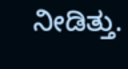ನೀಡಿತ್ತು.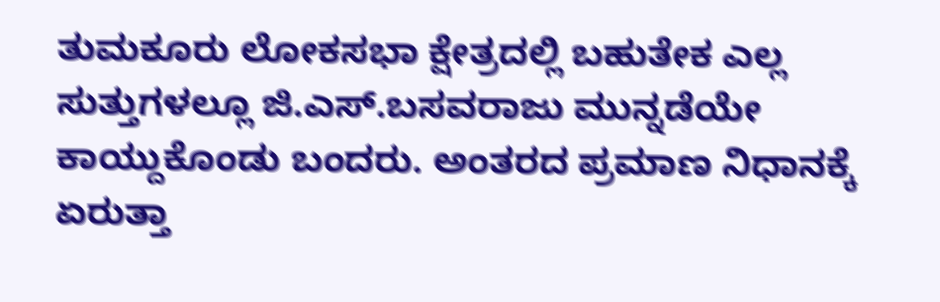ತುಮಕೂರು ಲೋಕಸಭಾ ಕ್ಷೇತ್ರದಲ್ಲಿ ಬಹುತೇಕ ಎಲ್ಲ ಸುತ್ತುಗಳಲ್ಲೂ ಜಿ.ಎಸ್.ಬಸವರಾಜು ಮುನ್ನಡೆಯೇ ಕಾಯ್ದುಕೊಂಡು ಬಂದರು. ಅಂತರದ ಪ್ರಮಾಣ ನಿಧಾನಕ್ಕೆ ಏರುತ್ತಾ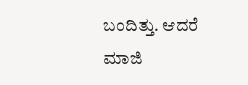ಬಂದಿತ್ತು. ಆದರೆ ಮಾಜಿ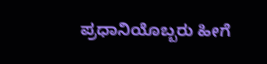ಪ್ರಧಾನಿಯೊಬ್ಬರು ಹೀಗೆ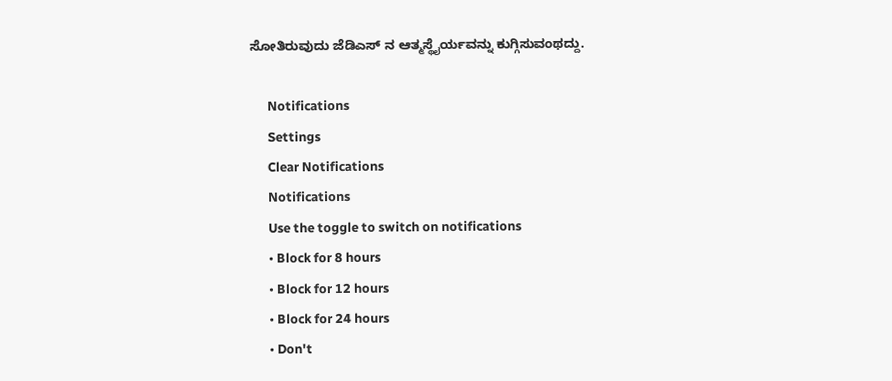ಸೋತಿರುವುದು ಜೆಡಿಎಸ್ ನ ಆತ್ಮಸ್ಥೈರ್ಯವನ್ನು ಕುಗ್ಗಿಸುವಂಥದ್ದು.

      Notifications
      Settings
      Clear Notifications
      Notifications
      Use the toggle to switch on notifications
      • Block for 8 hours
      • Block for 12 hours
      • Block for 24 hours
      • Don't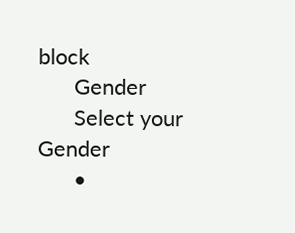block
      Gender
      Select your Gender
      •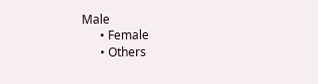Male
      • Female
      • Others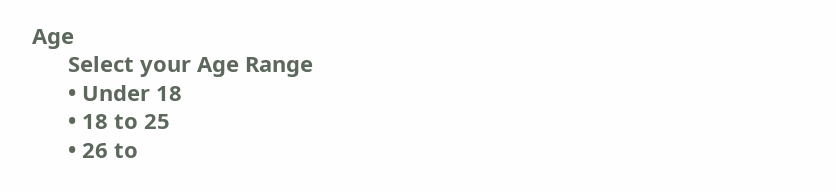Age
      Select your Age Range
      • Under 18
      • 18 to 25
      • 26 to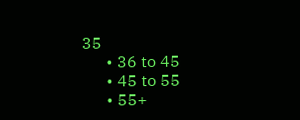35
      • 36 to 45
      • 45 to 55
      • 55+